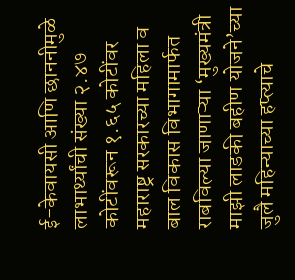ई-केवायसी आणि छाननीमुळे लाभार्थ्यांची संख्या २.४७ कोटींवरून १.६५ कोटींवर
महाराष्ट्र सरकारच्या महिला व बाल विकास विभागामार्फत राबविल्या जाणाऱ्या ‘मुख्यमंत्री माझी लाडकी बहीण योजने’च्या जुलै महिन्याच्या हप्त्याचे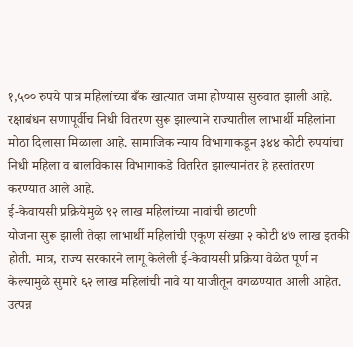१,५०० रुपये पात्र महिलांच्या बँक खात्यात जमा होण्यास सुरुवात झाली आहे. रक्षाबंधन सणापूर्वीच निधी वितरण सुरू झाल्याने राज्यातील लाभार्थी महिलांना मोठा दिलासा मिळाला आहे. सामाजिक न्याय विभागाकडून ३४४ कोटी रुपयांचा निधी महिला व बालविकास विभागाकडे वितरित झाल्यानंतर हे हस्तांतरण करण्यात आले आहे.
ई-केवायसी प्रक्रियेमुळे ९२ लाख महिलांच्या नावांची छाटणी
योजना सुरू झाली तेव्हा लाभार्थी महिलांची एकूण संख्या २ कोटी ४७ लाख इतकी होती. मात्र, राज्य सरकारने लागू केलेली ई-केवायसी प्रक्रिया वेळेत पूर्ण न केल्यामुळे सुमारे ६२ लाख महिलांची नावे या याजीतून वगळण्यात आली आहेत. उत्पन्न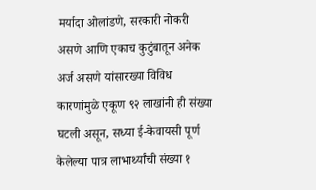मर्यादा ओलांडणे, सरकारी नोकरी असणे आणि एकाच कुटुंबातून अनेक अर्ज असणे यांसारख्या विविध कारणांमुळे एकूण ९२ लाखांनी ही संख्या घटली असून, सध्या ई-केवायसी पूर्ण केलेल्या पात्र लाभार्थ्यांची संख्या १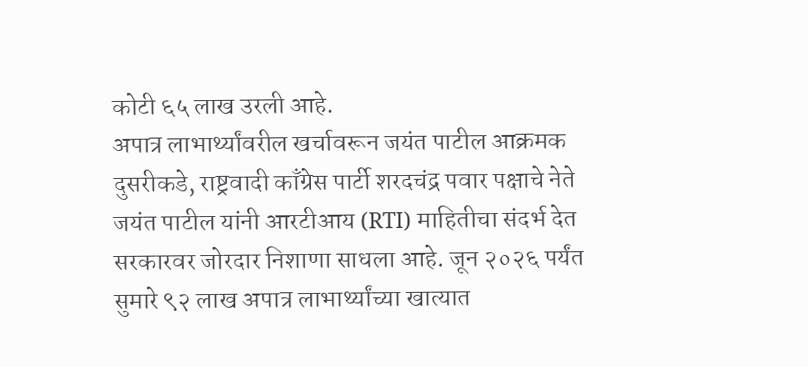कोटी ६५ लाख उरली आहे.
अपात्र लाभार्थ्यांवरील खर्चावरून जयंत पाटील आक्रमक
दुसरीकडे, राष्ट्रवादी काँग्रेस पार्टी शरदचंद्र पवार पक्षाचे नेते जयंत पाटील यांनी आरटीआय (RTI) माहितीचा संदर्भ देत सरकारवर जोरदार निशाणा साधला आहे. जून २०२६ पर्यंत सुमारे ९२ लाख अपात्र लाभार्थ्यांच्या खात्यात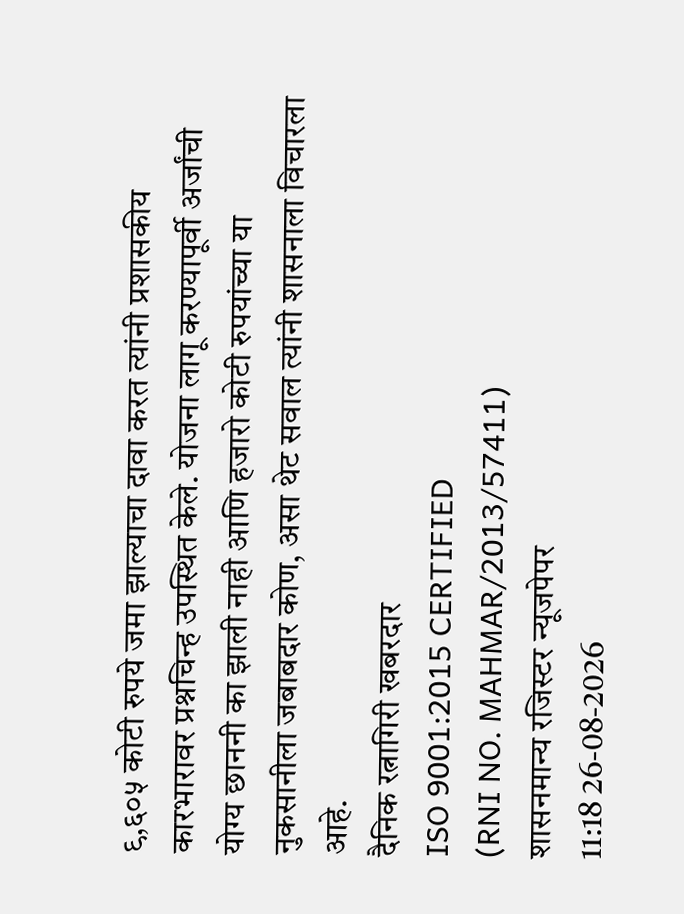९,६०५ कोटी रुपये जमा झाल्याचा दावा करत त्यांनी प्रशासकीय कारभारावर प्रश्नचिन्ह उपस्थित केले. योजना लागू करण्यापूर्वी अर्जांची योग्य छाननी का झाली नाही आणि हजारो कोटी रुपयांच्या या नुकसानीला जबाबदार कोण, असा थेट सवाल त्यांनी शासनाला विचारला आहे.
दैनिक रत्नागिरी खबरदार
ISO 9001:2015 CERTIFIED
(RNI NO. MAHMAR/2013/57411)
शासनमान्य रजिस्टर न्यूजपेपर
11:18 26-08-2026